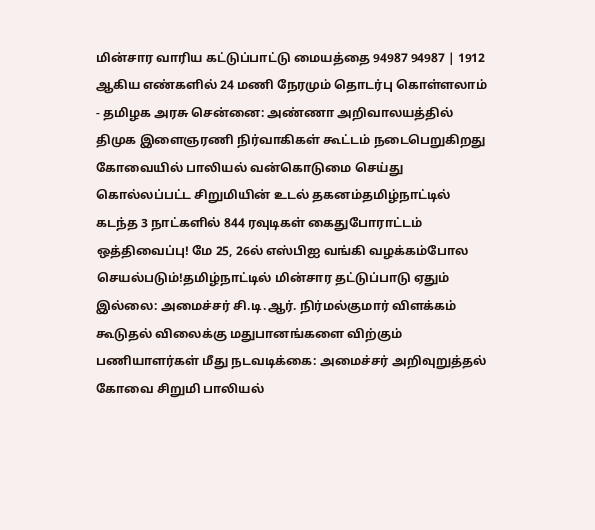மின்சார வாரிய கட்டுப்பாட்டு மையத்தை 94987 94987 | 1912 ஆகிய எண்களில் 24 மணி நேரமும் தொடர்பு கொள்ளலாம் - தமிழக அரசு சென்னை: அண்ணா அறிவாலயத்தில் திமுக இளைஞரணி நிர்வாகிகள் கூட்டம் நடைபெறுகிறது கோவையில் பாலியல் வன்கொடுமை செய்து கொல்லப்பட்ட சிறுமியின் உடல் தகனம்தமிழ்நாட்டில் கடந்த 3 நாட்களில் 844 ரவுடிகள் கைதுபோராட்டம் ஒத்திவைப்பு! மே 25, 26ல் எஸ்பிஐ வங்கி வழக்கம்போல செயல்படும்!தமிழ்நாட்டில் மின்சார தட்டுப்பாடு ஏதும் இல்லை: அமைச்சர் சி.டி.ஆர். நிர்மல்குமார் விளக்கம் கூடுதல் விலைக்கு மதுபானங்களை விற்கும் பணியாளர்கள் மீது நடவடிக்கை: அமைச்சர் அறிவுறுத்தல் கோவை சிறுமி பாலியல்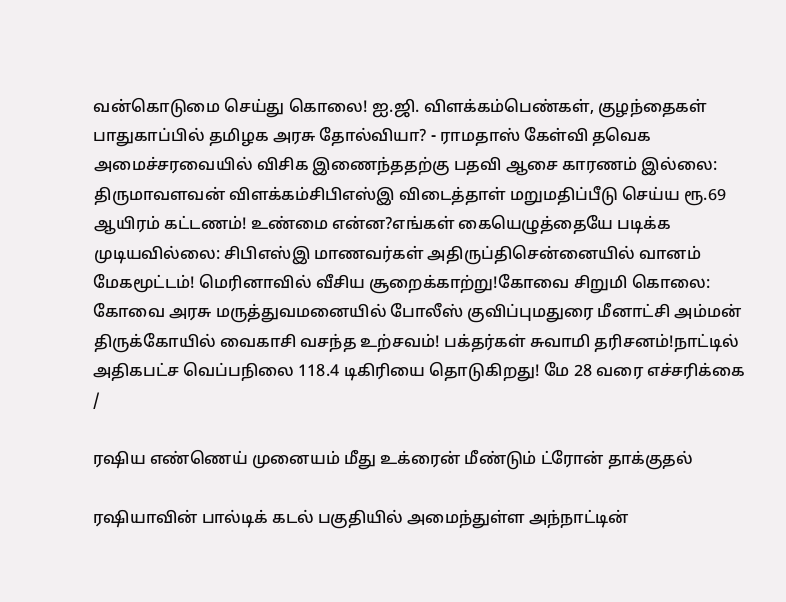வன்கொடுமை செய்து கொலை! ஐ.ஜி. விளக்கம்பெண்கள், குழந்தைகள் பாதுகாப்பில் தமிழக அரசு தோல்வியா? - ராமதாஸ் கேள்வி தவெக அமைச்சரவையில் விசிக இணைந்ததற்கு பதவி ஆசை காரணம் இல்லை: திருமாவளவன் விளக்கம்சிபிஎஸ்இ விடைத்தாள் மறுமதிப்பீடு செய்ய ரூ.69 ஆயிரம் கட்டணம்! உண்மை என்ன?எங்கள் கையெழுத்தையே படிக்க முடியவில்லை: சிபிஎஸ்இ மாணவர்கள் அதிருப்திசென்னையில் வானம் மேகமூட்டம்! மெரினாவில் வீசிய சூறைக்காற்று!கோவை சிறுமி கொலை: கோவை அரசு மருத்துவமனையில் போலீஸ் குவிப்புமதுரை மீனாட்சி அம்மன் திருக்கோயில் வைகாசி வசந்த உற்சவம்! பக்தர்கள் சுவாமி தரிசனம்!நாட்டில் அதிகபட்ச வெப்பநிலை 118.4 டிகிரியை தொடுகிறது! மே 28 வரை எச்சரிக்கை
/

ரஷிய எண்ணெய் முனையம் மீது உக்ரைன் மீண்டும் ட்ரோன் தாக்குதல்

ரஷியாவின் பால்டிக் கடல் பகுதியில் அமைந்துள்ள அந்நாட்டின்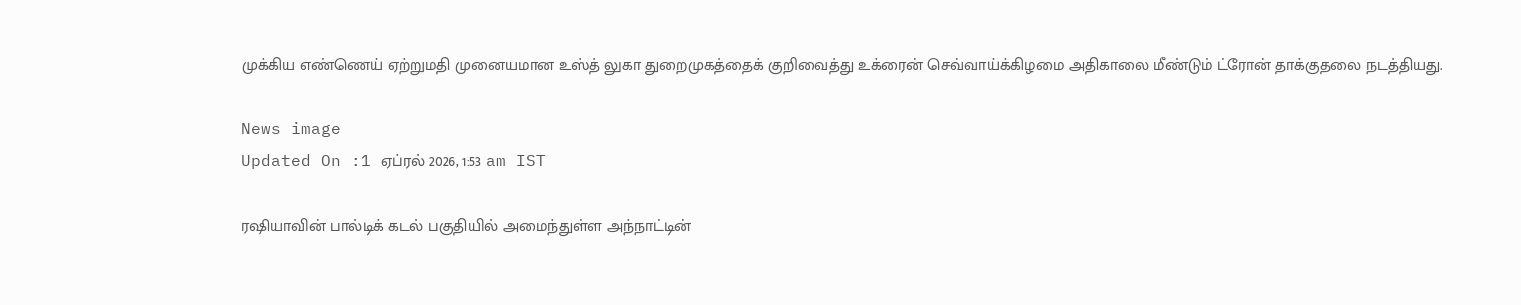முக்கிய எண்ணெய் ஏற்றுமதி முனையமான உஸ்த் லுகா துறைமுகத்தைக் குறிவைத்து உக்ரைன் செவ்வாய்க்கிழமை அதிகாலை மீண்டும் ட்ரோன் தாக்குதலை நடத்தியது.

News image
Updated On :1 ஏப்ரல் 2026, 1:53 am IST

ரஷியாவின் பால்டிக் கடல் பகுதியில் அமைந்துள்ள அந்நாட்டின்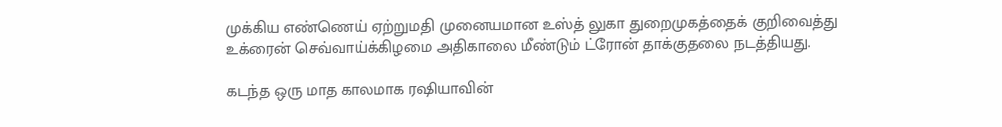முக்கிய எண்ணெய் ஏற்றுமதி முனையமான உஸ்த் லுகா துறைமுகத்தைக் குறிவைத்து உக்ரைன் செவ்வாய்க்கிழமை அதிகாலை மீண்டும் ட்ரோன் தாக்குதலை நடத்தியது.

கடந்த ஒரு மாத காலமாக ரஷியாவின்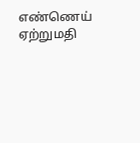எண்ணெய் ஏற்றுமதி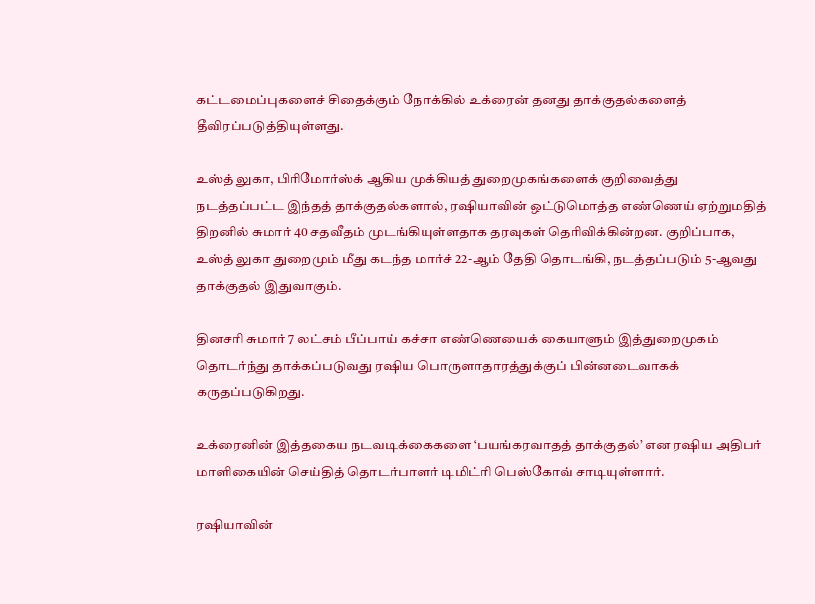கட்டமைப்புகளைச் சிதைக்கும் நோக்கில் உக்ரைன் தனது தாக்குதல்களைத் தீவிரப்படுத்தியுள்ளது.

உஸ்த் லுகா, பிரிமோர்ஸ்க் ஆகிய முக்கியத் துறைமுகங்களைக் குறிவைத்து நடத்தப்பட்ட இந்தத் தாக்குதல்களால், ரஷியாவின் ஒட்டுமொத்த எண்ணெய் ஏற்றுமதித் திறனில் சுமார் 40 சதவீதம் முடங்கியுள்ளதாக தரவுகள் தெரிவிக்கின்றன. குறிப்பாக, உஸ்த் லுகா துறைமும் மீது கடந்த மார்ச் 22-ஆம் தேதி தொடங்கி, நடத்தப்படும் 5-ஆவது தாக்குதல் இதுவாகும்.

தினசரி சுமார் 7 லட்சம் பீப்பாய் கச்சா எண்ணெயைக் கையாளும் இத்துறைமுகம் தொடர்ந்து தாக்கப்படுவது ரஷிய பொருளாதாரத்துக்குப் பின்னடைவாகக் கருதப்படுகிறது.

உக்ரைனின் இத்தகைய நடவடிக்கைகளை ‘பயங்கரவாதத் தாக்குதல்’ என ரஷிய அதிபர் மாளிகையின் செய்தித் தொடர்பாளர் டிமிட்ரி பெஸ்கோவ் சாடியுள்ளார்.

ரஷியாவின்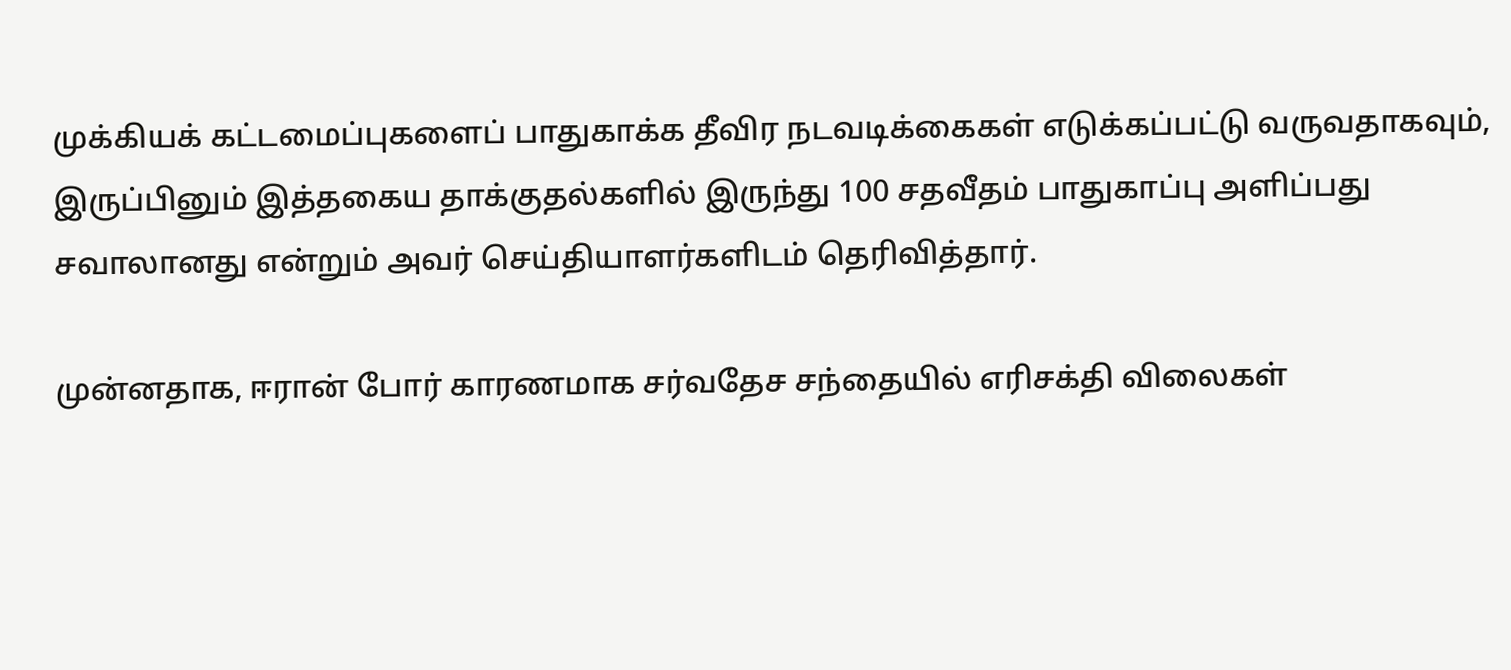முக்கியக் கட்டமைப்புகளைப் பாதுகாக்க தீவிர நடவடிக்கைகள் எடுக்கப்பட்டு வருவதாகவும், இருப்பினும் இத்தகைய தாக்குதல்களில் இருந்து 100 சதவீதம் பாதுகாப்பு அளிப்பது சவாலானது என்றும் அவர் செய்தியாளர்களிடம் தெரிவித்தார்.

முன்னதாக, ஈரான் போர் காரணமாக சர்வதேச சந்தையில் எரிசக்தி விலைகள்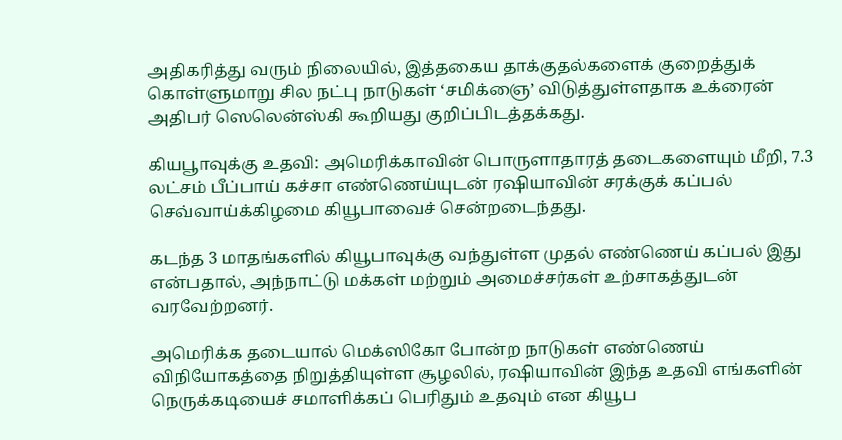அதிகரித்து வரும் நிலையில், இத்தகைய தாக்குதல்களைக் குறைத்துக் கொள்ளுமாறு சில நட்பு நாடுகள் ‘சமிக்ஞை’ விடுத்துள்ளதாக உக்ரைன் அதிபர் ஸெலென்ஸ்கி கூறியது குறிப்பிடத்தக்கது.

கியபூாவுக்கு உதவி: அமெரிக்காவின் பொருளாதாரத் தடைகளையும் மீறி, 7.3 லட்சம் பீப்பாய் கச்சா எண்ணெய்யுடன் ரஷியாவின் சரக்குக் கப்பல் செவ்வாய்க்கிழமை கியூபாவைச் சென்றடைந்தது.

கடந்த 3 மாதங்களில் கியூபாவுக்கு வந்துள்ள முதல் எண்ணெய் கப்பல் இது என்பதால், அந்நாட்டு மக்கள் மற்றும் அமைச்சர்கள் உற்சாகத்துடன் வரவேற்றனர்.

அமெரிக்க தடையால் மெக்ஸிகோ போன்ற நாடுகள் எண்ணெய் விநியோகத்தை நிறுத்தியுள்ள சூழலில், ரஷியாவின் இந்த உதவி எங்களின் நெருக்கடியைச் சமாளிக்கப் பெரிதும் உதவும் என கியூப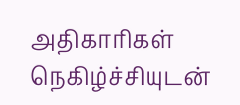அதிகாரிகள் நெகிழ்ச்சியுடன்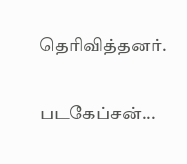தெரிவித்தனர்.

படகேப்சன்...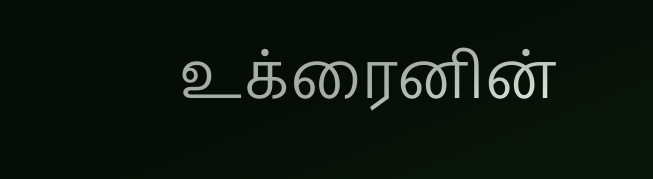உக்ரைனின்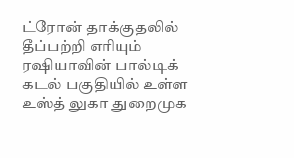ட்ரோன் தாக்குதலில் தீப்பற்றி எரியும் ரஷியாவின் பால்டிக் கடல் பகுதியில் உள்ள உஸ்த் லுகா துறைமுக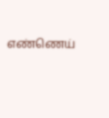எண்ணெய்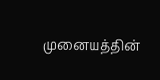முனையத்தின்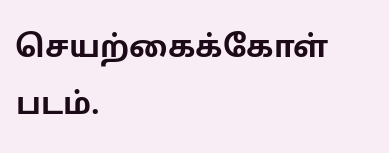செயற்கைக்கோள் படம்.